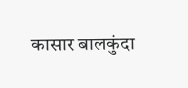कासार बालकुंदा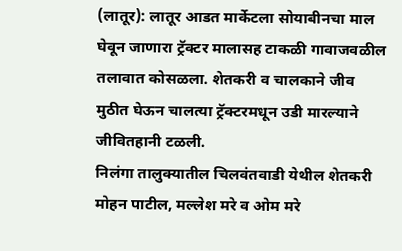(लातूर): लातूर आडत मार्केटला सोयाबीनचा माल घेवून जाणारा ट्रॅक्टर मालासह टाकळी गावाजवळील तलावात कोसळला. शेतकरी व चालकाने जीव मुठीत घेऊन चालत्या ट्रॅक्टरमधून उडी मारल्याने जीवितहानी टळली.
निलंगा तालुक्यातील चिलवंतवाडी येथील शेतकरी मोहन पाटील, मल्लेश मरे व ओम मरे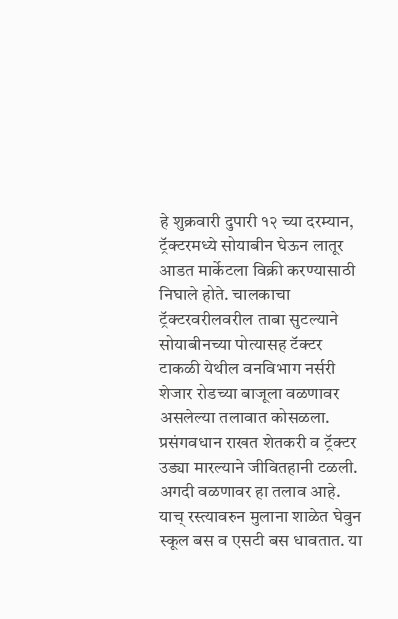हे शुक्रवारी दुपारी १२ च्या दरम्यान, ट्रॅक्टरमध्ये सोयाबीन घेऊन लातूर आडत मार्केटला विक्री करण्यासाठी निघाले होते. चालकाचा ट्रॅक्टरवरीलवरील ताबा सुटल्याने सोयाबीनच्या पोत्यासह टॅक्टर टाकळी येथील वनविभाग नर्सरी शेजार रोडच्या बाजूला वळणावर असलेल्या तलावात कोसळला. प्रसंगवधान राखत शेतकरी व ट्रॅक्टर उड्या मारल्याने जीवितहानी टळली.
अगदी वळणावर हा तलाव आहे. याच् रस्त्यावरुन मुलाना शाळेत घेवुन स्कूल बस व एसटी बस धावतात. या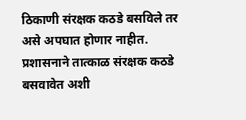ठिकाणी संरक्षक कठडे बसविले तर असे अपघात होणार नाहीत. प्रशासनाने तात्काळ संरक्षक कठडे बसवावेत अशी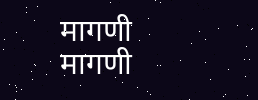मागणी मागणी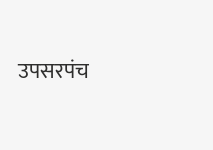उपसरपंच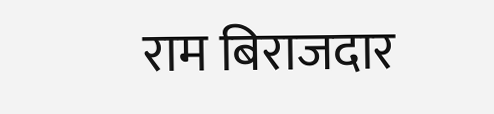राम बिराजदार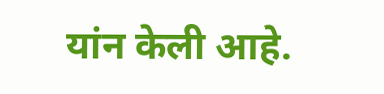यांन केली आहे.